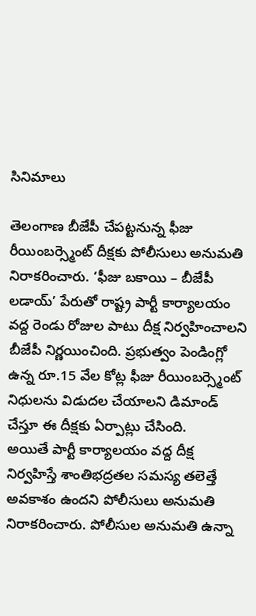సినిమాలు

తెలంగాణ బీజేపీ చేపట్టనున్న ఫీజు రీయింబర్స్మెంట్ దీక్షకు పోలీసులు అనుమతి నిరాకరించారు. ‘ఫీజు బకాయి – బీజేపీ లడాయ్’ పేరుతో రాష్ట్ర పార్టీ కార్యాలయం వద్ద రెండు రోజుల పాటు దీక్ష నిర్వహించాలని బీజేపీ నిర్ణయించింది. ప్రభుత్వం పెండింగ్లో ఉన్న రూ.15 వేల కోట్ల ఫీజు రీయింబర్స్మెంట్ నిధులను విడుదల చేయాలని డిమాండ్ చేస్తూ ఈ దీక్షకు ఏర్పాట్లు చేసింది.
అయితే పార్టీ కార్యాలయం వద్ద దీక్ష నిర్వహిస్తే శాంతిభద్రతల సమస్య తలెత్తే అవకాశం ఉందని పోలీసులు అనుమతి నిరాకరించారు. పోలీసుల అనుమతి ఉన్నా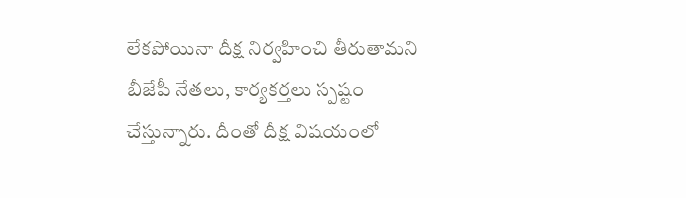లేకపోయినా దీక్ష నిర్వహించి తీరుతామని బీజేపీ నేతలు, కార్యకర్తలు స్పష్టం చేస్తున్నారు. దీంతో దీక్ష విషయంలో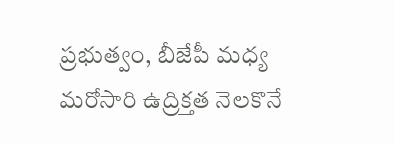ప్రభుత్వం, బీజేపీ మధ్య మరోసారి ఉద్రిక్తత నెలకొనే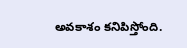అవకాశం కనిపిస్తోంది.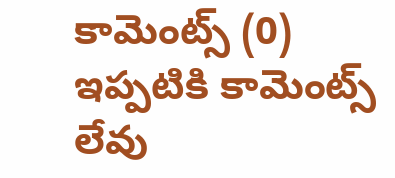కామెంట్స్ (0)
ఇప్పటికి కామెంట్స్ లేవు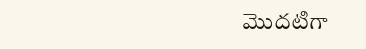మొదటిగా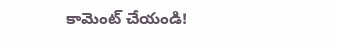కామెంట్ చేయండి!